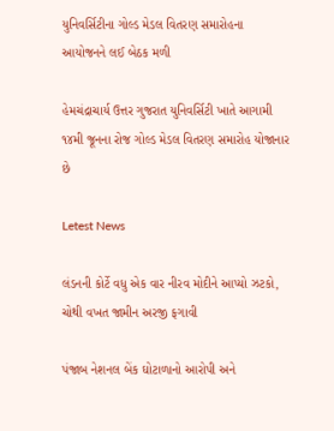યુનિવર્સિટીના ગોલ્ડ મેડલ વિતરણ સમારોહના આયોજનને લઈ બેઠક મળી

હેમચંદ્રાચાર્ય ઉત્તર ગુજરાત યુનિવર્સિટી ખાતે આગામી ૧૪મી જૂનના રોજ ગોલ્ડ મેડલ વિતરણ સમારોહ યોજાનાર છે

Letest News

લંડનની કોર્ટે વધુ એક વાર નીરવ મોદીને આપ્યો ઝટકો, ચોથી વખત જામીન અરજી ફગાવી

પંજાબ નેશનલ બેંક ઘોટાળાનો આરોપી અને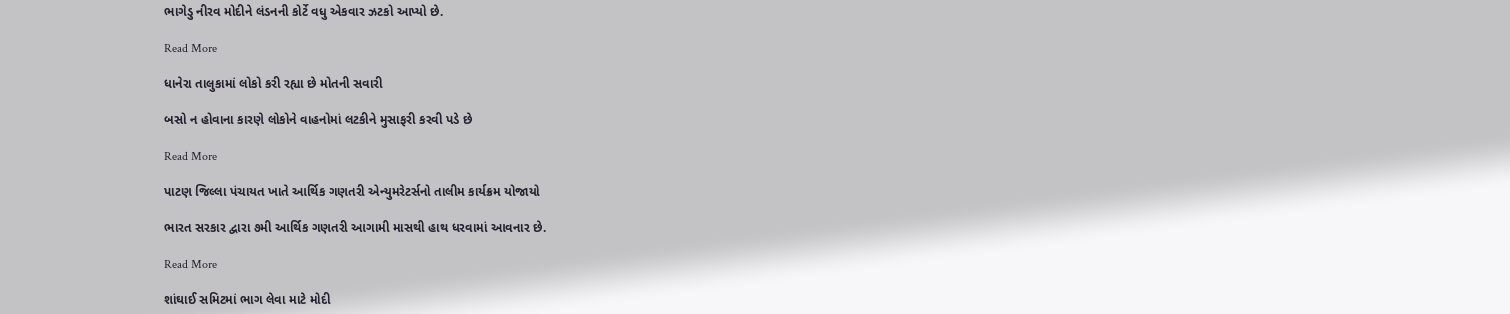ભાગેડુ નીરવ મોદીને લંડનની કોર્ટે વધુ એકવાર ઝટકો આપ્યો છે.

Read More

ધાનેરા તાલુકામાં લોકો કરી રહ્યા છે મોતની સવારી

બસો ન હોવાના કારણે લોકોને વાહનોમાં લટકીને મુસાફરી કરવી પડે છે

Read More

પાટણ જિલ્લા પંચાયત ખાતે આર્થિક ગણતરી એન્યુમરેટર્સનો તાલીમ કાર્યક્રમ યોજાયો

ભારત સરકાર દ્વારા ૭મી આર્થિક ગણતરી આગામી માસથી હાથ ધરવામાં આવનાર છે.

Read More

શાંઘાઈ સમિટમાં ભાગ લેવા માટે મોદી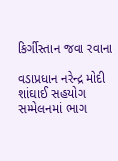કિર્ગીસ્તાન જવા રવાના

વડાપ્રધાન નરેન્દ્ર મોદી શાંઘાઈ સહયોગ સમ્મેલનમાં ભાગ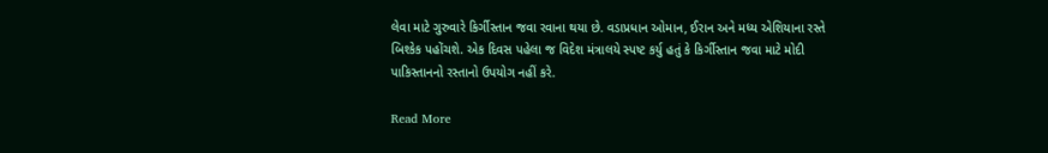લેવા માટે ગુરુવારે કિર્ગીસ્તાન જવા રવાના થયા છે. વડાપ્રધાન ઓમાન, ઈરાન અને મધ્ય એશિયાના રસ્તે બિશ્કેક પહોંચશે. એક દિવસ પહેલા જ વિદેશ મંત્રાલયે સ્પષ્ટ કર્યુ હતું કે કિર્ગીસ્તાન જવા માટે મોદી પાકિસ્તાનનો રસ્તાનો ઉપયોગ નહીં કરે.

Read More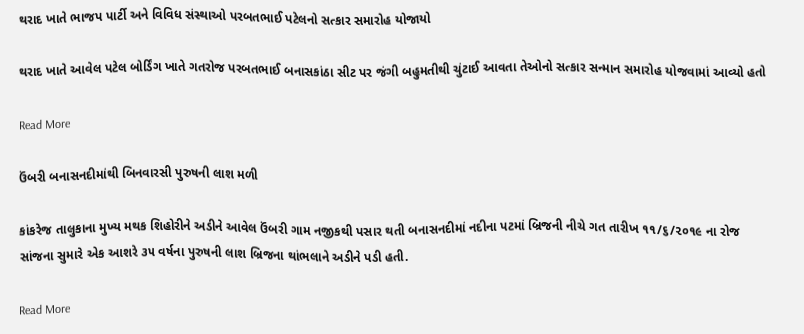થરાદ ખાતે ભાજપ પાર્ટી અને વિવિધ સંસ્થાઓ પરબતભાઈ પટેલનો સત્કાર સમારોહ યોજાયો

થરાદ ખાતે આવેલ પટેલ બોર્ડિંગ ખાતે ગતરોજ પરબતભાઈ બનાસકાંઠા સીટ પર જંગી બહુમતીથી ચુંટાઈ આવતા તેઓનો સત્કાર સન્માન સમારોહ યોજવામાં આવ્યો હતો

Read More

ઉંબરી બનાસનદીમાંથી બિનવારસી પુરુષની લાશ મળી

કાંકરેજ તાલુકાના મુખ્ય મથક શિહોરીને અડીને આવેલ ઉંબરી ગામ નજીકથી પસાર થતી બનાસનદીમાં નદીના પટમાં બ્રિજની નીચે ગત તારીખ ૧૧/૬/૨૦૧૯ ના રોજ સાંજના સુમારે એક આશરે ૩૫ વર્ષના પુરુષની લાશ બ્રિજના થાંભલાને અડીને પડી હતી.

Read More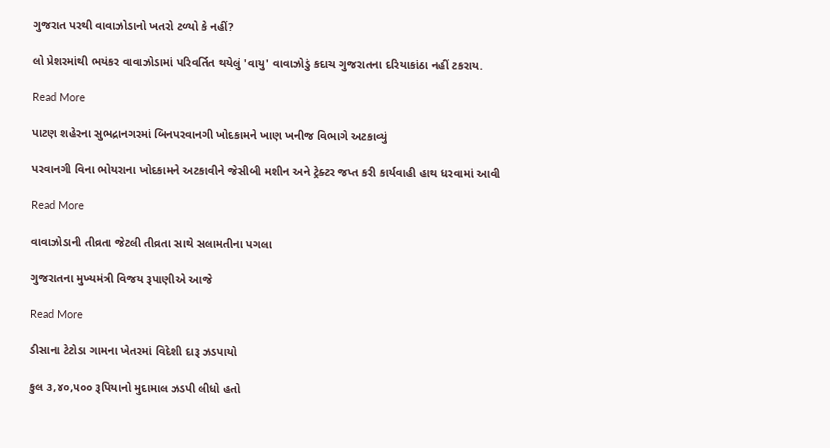ગુજરાત પરથી વાવાઝોડાનો ખતરો ટળ્યો કે નહીં?

લો પ્રેશરમાંથી ભયંકર વાવાઝોડામાં પરિવર્તિત થયેલું 'વાયુ' વાવાઝોડું કદાચ ગુજરાતના દરિયાકાંઠા નહીં ટકરાય.

Read More

પાટણ શહેરના સુભદ્રાનગરમાં બિનપરવાનગી ખોદકામને ખાણ ખનીજ વિભાગે અટકાવ્યું

પરવાનગી વિના ભોયરાના ખોદકામને અટકાવીને જેસીબી મશીન અને ટ્રેક્ટર જપ્ત કરી કાર્યવાહી હાથ ધરવામાં આવી

Read More

વાવાઝોડાની તીવ્રતા જેટલી તીવ્રતા સાથે સલામતીના પગલા

ગુજરાતના મુખ્યમંત્રી વિજય રૂપાણીએ આજે

Read More

ડીસાના ટેટોડા ગામના ખેતરમાં વિદેશી દારૂ ઝડપાયો

કુલ ૩,૪૦,૫૦૦ રૂપિયાનો મુદામાલ ઝડપી લીધો હતો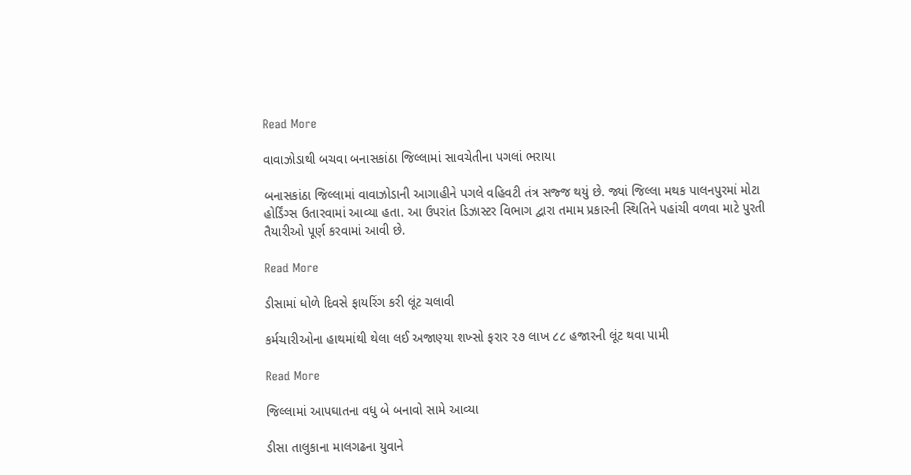Read More

વાવાઝોડાથી બચવા બનાસકાંઠા જિલ્લામાં સાવચેતીના પગલાં ભરાયા

બનાસકાંઠા જિલ્લામાં વાવાઝોડાની આગાહીને પગલે વહિવટી તંત્ર સજ્જ થયું છે. જ્યાં જિલ્લા મથક પાલનપુરમાં મોટા હોર્ડિંગ્સ ઉતારવામાં આવ્યા હતા. આ ઉપરાંત ડિઝાસ્ટર વિભાગ દ્વારા તમામ પ્રકારની સ્થિતિને પહાંચી વળવા માટે પુરતી તૈયારીઓ પૂર્ણ કરવામાં આવી છે.

Read More

ડીસામાં ધોળે દિવસે ફાયરિંગ કરી લૂંટ ચલાવી

કર્મચારીઓના હાથમાંથી થેલા લઈ અજાણ્યા શખ્સો ફરાર ૨૭ લાખ ૮૮ હજારની લૂંટ થવા પામી

Read More

જિલ્લામાં આપઘાતના વધુ બે બનાવો સામે આવ્યા

ડીસા તાલુકાના માલગઢના યુવાને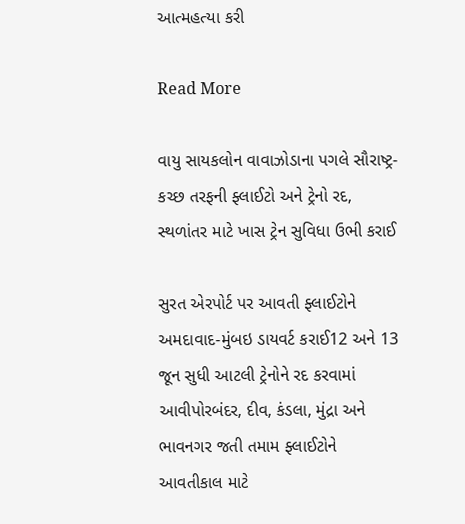આત્મહત્યા કરી

Read More

વાયુ સાયકલોન વાવાઝોડાના પગલે સૌરાષ્ટ્ર-કચ્છ તરફની ફ્લાઈટો અને ટ્રેનો રદ, સ્થળાંતર માટે ખાસ ટ્રેન સુવિધા ઉભી કરાઈ

સુરત એરપોર્ટ પર આવતી ફ્લાઈટોને અમદાવાદ-મુંબઇ ડાયવર્ટ કરાઈ12 અને 13 જૂન સુધી આટલી ટ્રેનોને રદ કરવામાં આવીપોરબંદર, દીવ, કંડલા, મુંદ્રા અને ભાવનગર જતી તમામ ફ્લાઈટોને આવતીકાલ માટે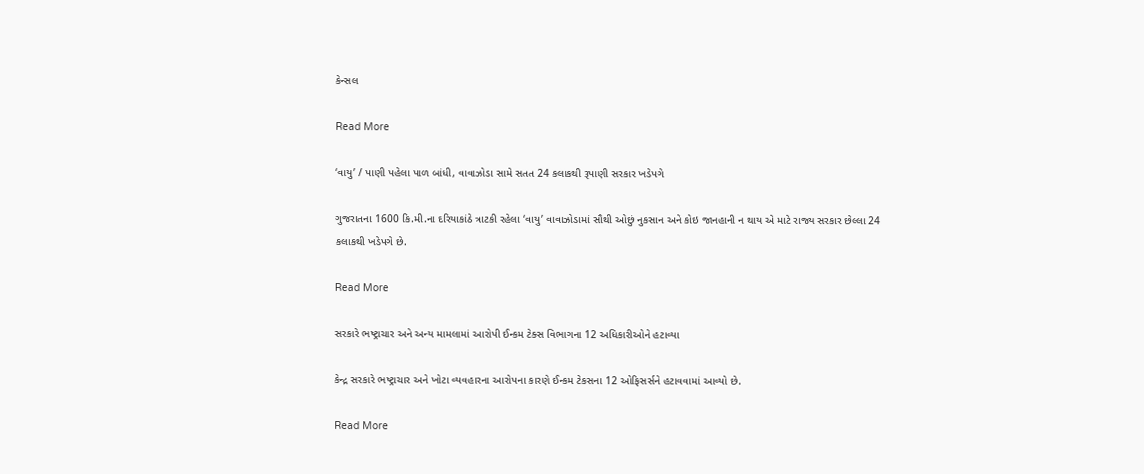કેન્સલ

Read More

‘વાયુ’ / પાણી પહેલા પાળ બાંધી, વાવાઝોડા સામે સતત 24 કલાકથી રૂપાણી સરકાર ખડેપગે

ગુજરાતના 1600 કિ.મી.ના દરિયાકાંઠે ત્રાટકી રહેલા ‘વાયુ’ વાવાઝોડામાં સૌથી ઓછું નુકસાન અને કોઇ જાનહાની ન થાય એ માટે રાજ્ય સરકાર છેલ્લા 24 કલાકથી ખડેપગે છે.

Read More

સરકારે ભષ્ટ્રાચાર અને અન્ય મામલામાં આરોપી ઈન્કમ ટેક્સ વિભાગના 12 અધિકારીઓને હટાવ્યા

કેન્દ્ર સરકારે ભષ્ટ્રાચાર અને ખોટા વ્યવહારના આરોપના કારણે ઈન્કમ ટેકસના 12 ઓફિસર્સને હટાવવામાં આવ્યો છે.

Read More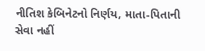નીતિશ કેબિનેટનો નિર્ણય, માતા-પિતાની સેવા નહીં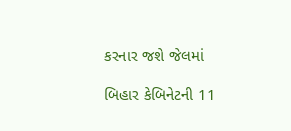કરનાર જશે જેલમાં

બિહાર કેબિનેટની 11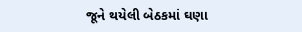જૂને થયેલી બેઠકમાં ઘણા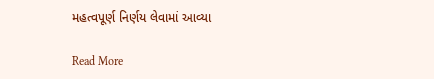મહત્વપૂર્ણ નિર્ણય લેવામાં આવ્યા

Read More